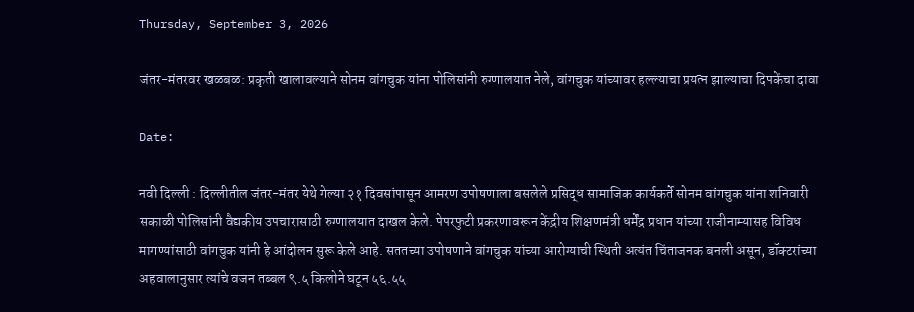Thursday, September 3, 2026

जंतर-मंतरवर खळबळ: प्रकृती खालावल्याने सोनम वांगचुक यांना पोलिसांनी रुग्णालयात नेले, वांगचुक यांच्यावर हल्ल्याचा प्रयत्न झाल्याचा दिपकेंचा दावा

Date:

नवी दिल्ली : दिल्लीतील जंतर-मंतर येथे गेल्या २१ दिवसांपासून आमरण उपोषणाला बसलेले प्रसिद्ध सामाजिक कार्यकर्ते सोनम वांगचुक यांना शनिवारी सकाळी पोलिसांनी वैद्यकीय उपचारासाठी रुग्णालयात दाखल केले. पेपरफुटी प्रकरणावरून केंद्रीय शिक्षणमंत्री धर्मेंद्र प्रधान यांच्या राजीनाम्यासह विविध मागण्यांसाठी वांगचुक यांनी हे आंदोलन सुरू केले आहे. सततच्या उपोषणाने वांगचुक यांच्या आरोग्याची स्थिती अत्यंत चिंताजनक बनली असून, डॉक्टरांच्या अहवालानुसार त्यांचे वजन तब्बल ९.५ किलोने घटून ५६.५५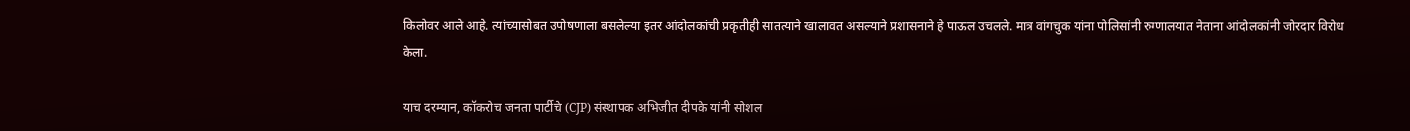किलोवर आले आहे. त्यांच्यासोबत उपोषणाला बसलेल्या इतर आंदोलकांची प्रकृतीही सातत्याने खालावत असल्याने प्रशासनाने हे पाऊल उचलले. मात्र वांगचुक यांना पोलिसांनी रुग्णालयात नेताना आंदोलकांनी जोरदार विरोध केला.

याच दरम्यान, कॉकरोच जनता पार्टीचे (CJP) संस्थापक अभिजीत दीपके यांनी सोशल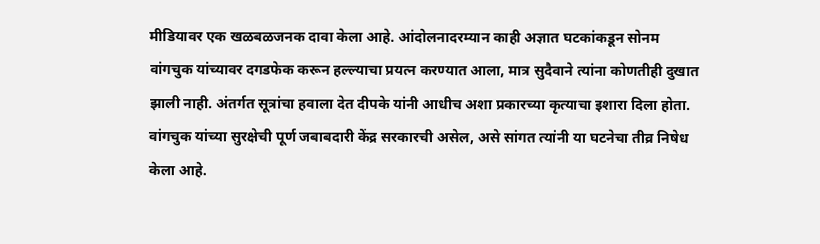मीडियावर एक खळबळजनक दावा केला आहे. आंदोलनादरम्यान काही अज्ञात घटकांकडून सोनम वांगचुक यांच्यावर दगडफेक करून हल्ल्याचा प्रयत्न करण्यात आला, मात्र सुदैवाने त्यांना कोणतीही दुखात झाली नाही. अंतर्गत सूत्रांचा हवाला देत दीपके यांनी आधीच अशा प्रकारच्या कृत्याचा इशारा दिला होता. वांगचुक यांच्या सुरक्षेची पूर्ण जबाबदारी केंद्र सरकारची असेल, असे सांगत त्यांनी या घटनेचा तीव्र निषेध केला आहे.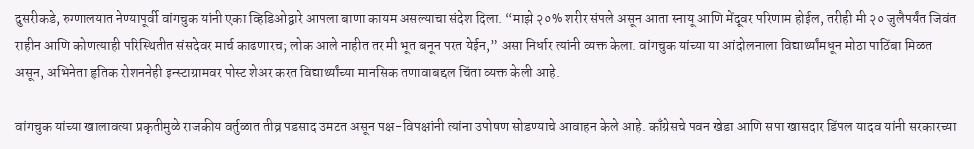दुसरीकडे, रुग्णालयात नेण्यापूर्वी वांगचुक यांनी एका व्हिडिओद्वारे आपला बाणा कायम असल्याचा संदेश दिला. “माझे २०% शरीर संपले असून आता स्नायू आणि मेंदूवर परिणाम होईल, तरीही मी २० जुलैपर्यंत जिवंत राहीन आणि कोणत्याही परिस्थितीत संसदेवर मार्च काढणारच; लोक आले नाहीत तर मी भूत बनून परत येईन,” असा निर्धार त्यांनी व्यक्त केला. वांगचुक यांच्या या आंदोलनाला विद्यार्थ्यांमधून मोठा पाठिंबा मिळत असून, अभिनेता हृतिक रोशननेही इन्स्टाग्रामवर पोस्ट शेअर करत विद्यार्थ्यांच्या मानसिक तणावाबद्दल चिंता व्यक्त केली आहे.

वांगचुक यांच्या खालावत्या प्रकृतीमुळे राजकीय वर्तुळात तीव्र पडसाद उमटत असून पक्ष-विपक्षांनी त्यांना उपोषण सोडण्याचे आवाहन केले आहे. काँग्रेसचे पवन खेडा आणि सपा खासदार डिंपल यादव यांनी सरकारच्या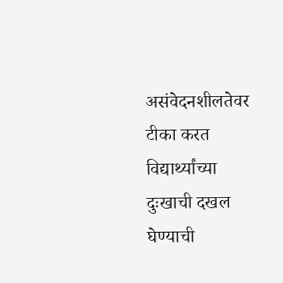असंवेदनशीलतेवर टीका करत विद्यार्थ्यांच्या दुःखाची दखल घेण्याची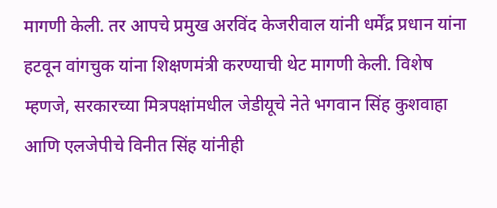मागणी केली. तर आपचे प्रमुख अरविंद केजरीवाल यांनी धर्मेंद्र प्रधान यांना हटवून वांगचुक यांना शिक्षणमंत्री करण्याची थेट मागणी केली. विशेष म्हणजे, सरकारच्या मित्रपक्षांमधील जेडीयूचे नेते भगवान सिंह कुशवाहा आणि एलजेपीचे विनीत सिंह यांनीही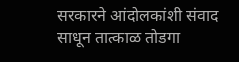सरकारने आंदोलकांशी संवाद साधून तात्काळ तोडगा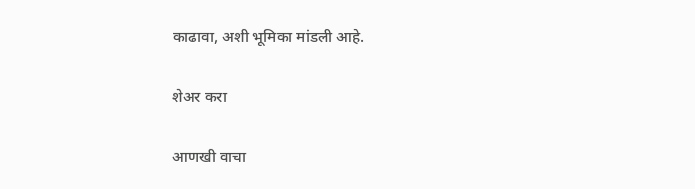काढावा, अशी भूमिका मांडली आहे.

शेअर करा

आणखी वाचा